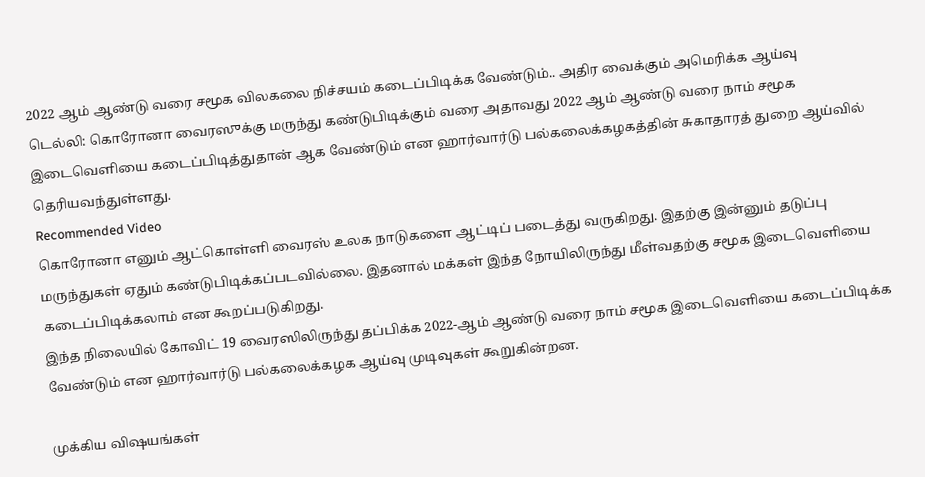2022 ஆம் ஆண்டு வரை சமூக விலகலை நிச்சயம் கடைப்பிடிக்க வேண்டும்.. அதிர வைக்கும் அமெரிக்க ஆய்வு
டெல்லி: கொரோனா வைரஸுக்கு மருந்து கண்டுபிடிக்கும் வரை அதாவது 2022 ஆம் ஆண்டு வரை நாம் சமூக இடைவெளியை கடைப்பிடித்துதான் ஆக வேண்டும் என ஹார்வார்டு பல்கலைக்கழகத்தின் சுகாதாரத் துறை ஆய்வில் தெரியவந்துள்ளது.
Recommended Video
கொரோனா எனும் ஆட்கொள்ளி வைரஸ் உலக நாடுகளை ஆட்டிப் படைத்து வருகிறது. இதற்கு இன்னும் தடுப்பு மருந்துகள் ஏதும் கண்டுபிடிக்கப்படவில்லை. இதனால் மக்கள் இந்த நோயிலிருந்து மீள்வதற்கு சமூக இடைவெளியை கடைப்பிடிக்கலாம் என கூறப்படுகிறது.
இந்த நிலையில் கோவிட் 19 வைரஸிலிருந்து தப்பிக்க 2022-ஆம் ஆண்டு வரை நாம் சமூக இடைவெளியை கடைப்பிடிக்க வேண்டும் என ஹார்வார்டு பல்கலைக்கழக ஆய்வு முடிவுகள் கூறுகின்றன.

முக்கிய விஷயங்கள்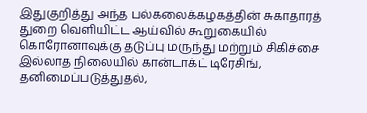இதுகுறித்து அந்த பல்கலைக்கழகத்தின் சுகாதாரத் துறை வெளியிட்ட ஆய்வில் கூறுகையில் கொரோனாவுக்கு தடுப்பு மருந்து மற்றும் சிகிச்சை இல்லாத நிலையில் கான்டாக்ட் டிரேசிங், தனிமைப்படுத்துதல்,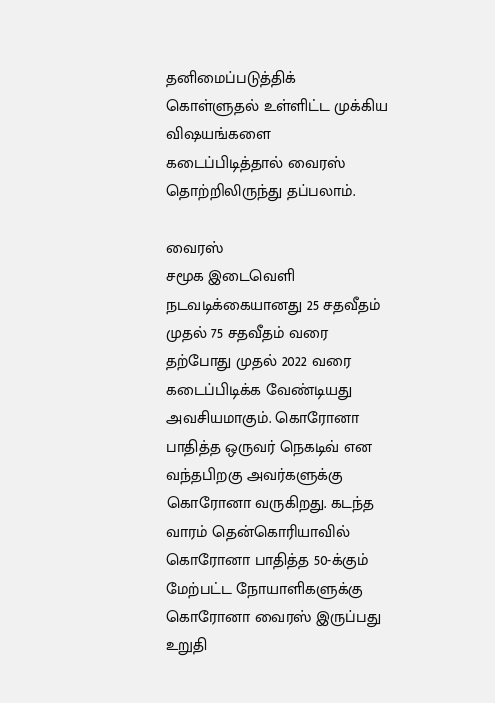தனிமைப்படுத்திக் கொள்ளுதல் உள்ளிட்ட முக்கிய விஷயங்களை கடைப்பிடித்தால் வைரஸ் தொற்றிலிருந்து தப்பலாம்.

வைரஸ்
சமூக இடைவெளி நடவடிக்கையானது 25 சதவீதம் முதல் 75 சதவீதம் வரை தற்போது முதல் 2022 வரை கடைப்பிடிக்க வேண்டியது அவசியமாகும். கொரோனா பாதித்த ஒருவர் நெகடிவ் என வந்தபிறகு அவர்களுக்கு கொரோனா வருகிறது. கடந்த வாரம் தென்கொரியாவில் கொரோனா பாதித்த 50-க்கும் மேற்பட்ட நோயாளிகளுக்கு கொரோனா வைரஸ் இருப்பது உறுதி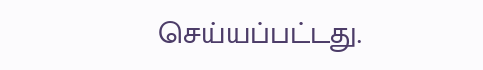செய்யப்பட்டது.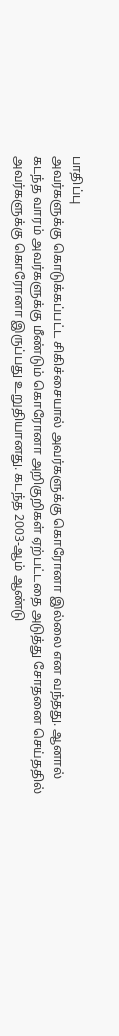பாதிப்பு
அவர்களுக்கு கொடுக்கப்பட்ட சிகிச்சையால் அவர்களுக்கு கொரோனா இல்லை என வந்தது. ஆனால் கடந்த வாரம் அவர்களுக்கு மீண்டும் கொரோனா அறிகுறிகள் ஏற்பட்டதை அடுத்து சோதனை செய்ததில் அவர்களுக்கு கொரோனா இருப்பது உறுதியானது. கடந்த 2003-ஆம் ஆண்டு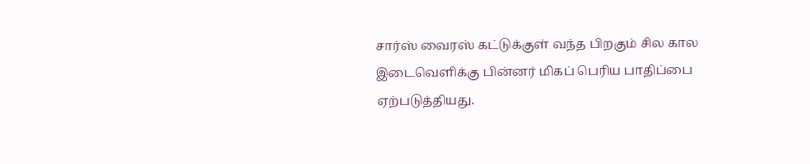சார்ஸ் வைரஸ் கட்டுக்குள் வந்த பிறகும் சில கால இடைவெளிக்கு பின்னர் மிகப் பெரிய பாதிப்பை ஏற்படுத்தியது.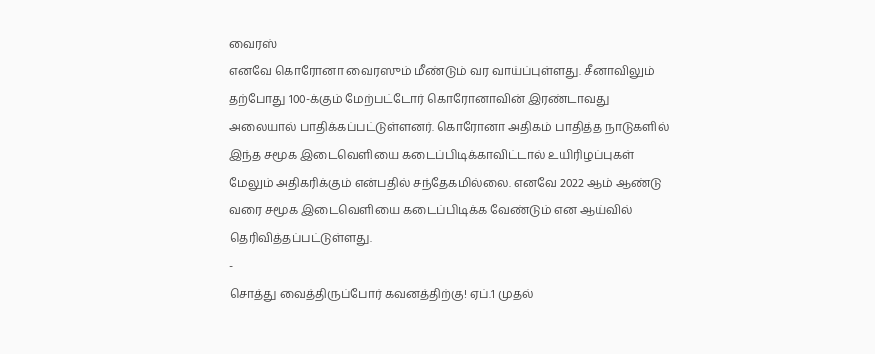வைரஸ்
எனவே கொரோனா வைரஸும் மீண்டும் வர வாய்ப்புள்ளது. சீனாவிலும் தற்போது 100-க்கும் மேற்பட்டோர் கொரோனாவின் இரண்டாவது அலையால் பாதிக்கப்பட்டுள்ளனர். கொரோனா அதிகம் பாதித்த நாடுகளில் இந்த சமூக இடைவெளியை கடைப்பிடிக்காவிட்டால் உயிரிழப்புகள் மேலும் அதிகரிக்கும் என்பதில் சந்தேகமில்லை. எனவே 2022 ஆம் ஆண்டு வரை சமூக இடைவெளியை கடைப்பிடிக்க வேண்டும் என ஆய்வில் தெரிவித்தப்பட்டுள்ளது.
-
சொத்து வைத்திருப்போர் கவனத்திற்கு! ஏப்.1 முதல்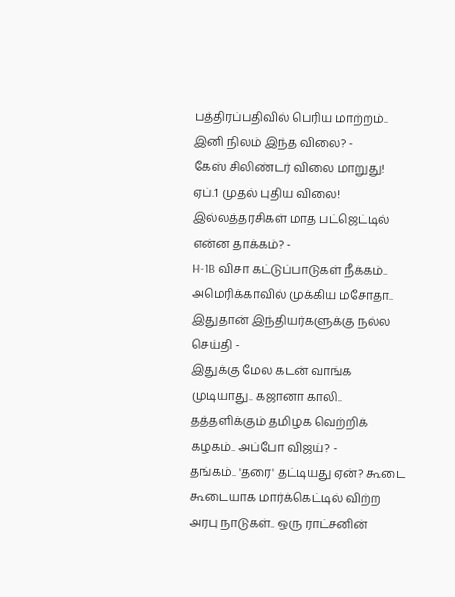பத்திரப்பதிவில் பெரிய மாற்றம்.. இனி நிலம் இந்த விலை? -
கேஸ் சிலிண்டர் விலை மாறுது! ஏப்.1 முதல் புதிய விலை! இல்லத்தரசிகள் மாத பட்ஜெட்டில் என்ன தாக்கம்? -
H-1B விசா கட்டுப்பாடுகள் நீக்கம்.. அமெரிக்காவில் முக்கிய மசோதா.. இதுதான் இந்தியர்களுக்கு நல்ல செய்தி -
இதுக்கு மேல கடன் வாங்க முடியாது.. கஜானா காலி.. தத்தளிக்கும் தமிழக வெற்றிக் கழகம்.. அப்போ விஜய்? -
தங்கம்.. 'தரை' தட்டியது ஏன்? கூடை கூடையாக மார்க்கெட்டில் விற்ற அரபு நாடுகள்.. ஒரு ராட்சனின்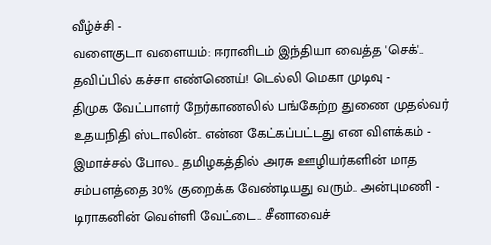வீழ்ச்சி -
வளைகுடா வளையம்: ஈரானிடம் இந்தியா வைத்த 'செக்'.. தவிப்பில் கச்சா எண்ணெய்! டெல்லி மெகா முடிவு -
திமுக வேட்பாளர் நேர்காணலில் பங்கேற்ற துணை முதல்வர் உதயநிதி ஸ்டாலின்.. என்ன கேட்கப்பட்டது என விளக்கம் -
இமாச்சல் போல.. தமிழகத்தில் அரசு ஊழியர்களின் மாத சம்பளத்தை 30% குறைக்க வேண்டியது வரும்.. அன்புமணி -
டிராகனின் வெள்ளி வேட்டை.. சீனாவைச்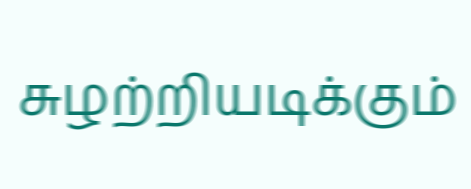சுழற்றியடிக்கும்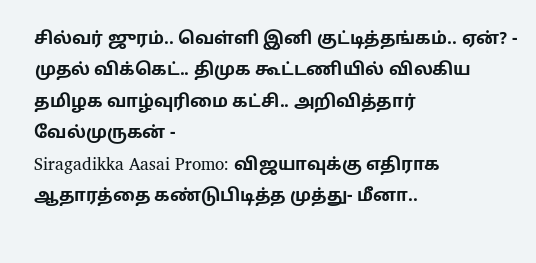சில்வர் ஜுரம்.. வெள்ளி இனி குட்டித்தங்கம்.. ஏன்? -
முதல் விக்கெட்.. திமுக கூட்டணியில் விலகிய தமிழக வாழ்வுரிமை கட்சி.. அறிவித்தார் வேல்முருகன் -
Siragadikka Aasai Promo: விஜயாவுக்கு எதிராக ஆதாரத்தை கண்டுபிடித்த முத்து- மீனா..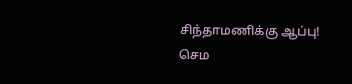சிந்தாமணிக்கு ஆப்பு! செம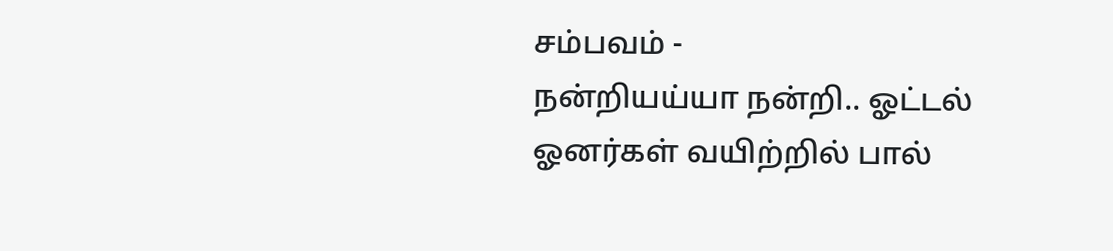சம்பவம் -
நன்றியய்யா நன்றி.. ஓட்டல் ஓனர்கள் வயிற்றில் பால்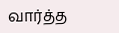வார்த்த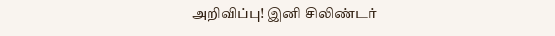அறிவிப்பு! இனி சிலிண்டர்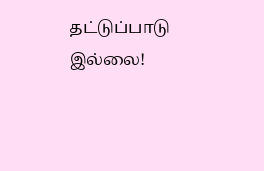தட்டுப்பாடு இல்லை!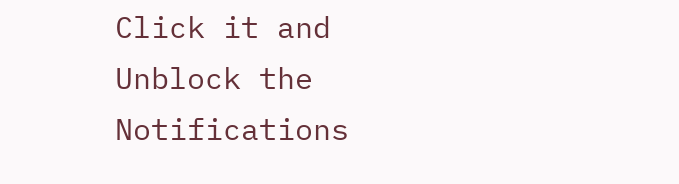Click it and Unblock the Notifications